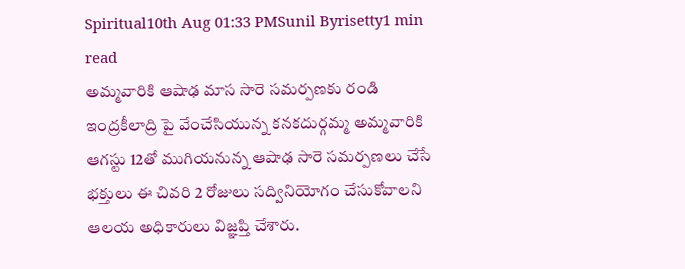Spiritual10th Aug 01:33 PMSunil Byrisetty1 min read
అమ్మవారికి ఆషాఢ మాస సారె సమర్పణకు రండి
ఇంద్రకీలాద్రి పై వేంచేసియున్న కనకదుర్గమ్మ అమ్మవారికి ఆగస్టు 12తో ముగియనున్న ఆషాఢ సారె సమర్పణలు చేసే భక్తులు ఈ చివరి 2 రోజులు సద్వినియోగం చేసుకోవాలని ఆలయ అధికారులు విజ్ఞప్తి చేశారు.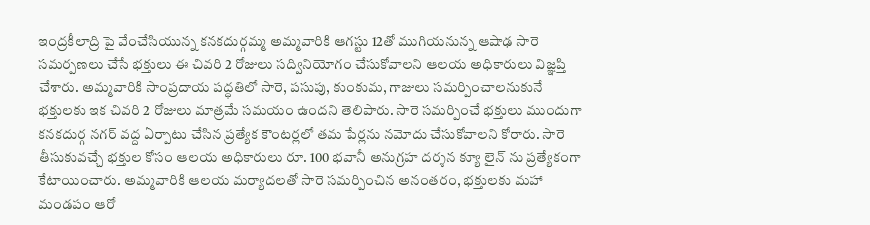ఇంద్రకీలాద్రి పై వేంచేసియున్న కనకదుర్గమ్మ అమ్మవారికి ఆగస్టు 12తో ముగియనున్న ఆషాఢ సారె సమర్పణలు చేసే భక్తులు ఈ చివరి 2 రోజులు సద్వినియోగం చేసుకోవాలని ఆలయ అధికారులు విజ్ఞప్తి చేశారు. అమ్మవారికి సాంప్రదాయ పద్ధతిలో సారె, పసుపు, కుంకుమ, గాజులు సమర్పించాలనుకునే భక్తులకు ఇక చివరి 2 రోజులు మాత్రమే సమయం ఉందని తెలిపారు. సారె సమర్పించే భక్తులు ముందుగా కనకదుర్గ నగర్ వద్ద ఏర్పాటు చేసిన ప్రత్యేక కౌంటర్లలో తమ పేర్లను నమోదు చేసుకోవాలని కోరారు. సారె తీసుకువచ్చే భక్తుల కోసం ఆలయ అధికారులు రూ. 100 భవానీ అనుగ్రహ దర్శన క్యూ లైన్ ను ప్రత్యేకంగా కేటాయించారు. అమ్మవారికి ఆలయ మర్యాదలతో సారె సమర్పించిన అనంతరం, భక్తులకు మహా మండపం ఆరో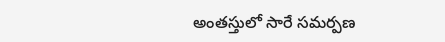అంతస్తులో సారే సమర్పణ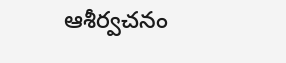ఆశీర్వచనం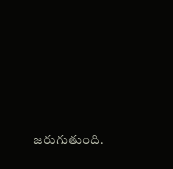జరుగుతుంది.